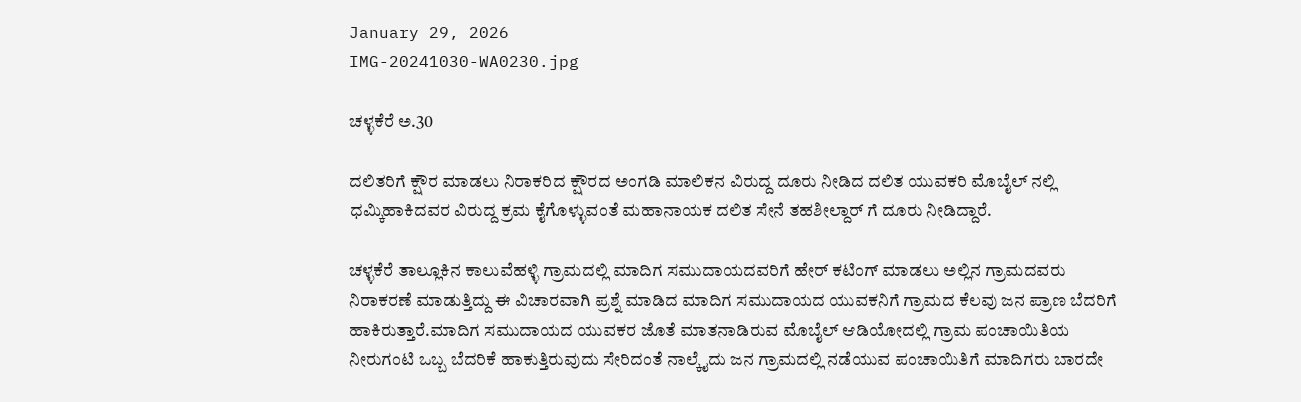January 29, 2026
IMG-20241030-WA0230.jpg

ಚಳ್ಳಕೆರೆ ಅ.30

ದಲಿತರಿಗೆ ಕ್ಷೌರ ಮಾಡಲು ನಿರಾಕರಿದ ಕ್ಷೌರದ ಅಂಗಡಿ ಮಾಲಿಕನ ವಿರುದ್ದ ದೂರು ನೀಡಿದ ದಲಿತ ಯುವಕರಿ ಮೊಬೈಲ್ ನಲ್ಲಿ ಧಮ್ಕಿ‌ಹಾಕಿದವರ ವಿರುದ್ದ ಕ್ರಮ ಕೈಗೊಳ್ಳುವಂತೆ ಮಹಾನಾಯಕ ದಲಿತ ಸೇನೆ ತಹಶೀಲ್ದಾರ್ ಗೆ ದೂರು ನೀಡಿದ್ದಾರೆ.

ಚಳ್ಳಕೆರೆ ತಾಲ್ಲೂಕಿನ ಕಾಲುವೆಹಳ್ಳಿ ಗ್ರಾಮದಲ್ಲಿ ಮಾದಿಗ ಸಮುದಾಯದವರಿಗೆ ಹೇರ್ ಕಟಿಂಗ್ ಮಾಡಲು ಅಲ್ಲಿನ ಗ್ರಾಮದವರು ನಿರಾಕರಣೆ ಮಾಡುತ್ತಿದ್ದು ಈ ವಿಚಾರವಾಗಿ ಪ್ರಶ್ನೆ ಮಾಡಿದ ಮಾದಿಗ ಸಮುದಾಯದ ಯುವಕನಿಗೆ ಗ್ರಾಮದ ಕೆಲವು ಜನ ಪ್ರಾಣ ಬೆದರಿಗೆ ಹಾಕಿರುತ್ತಾರೆ.ಮಾದಿಗ ಸಮುದಾಯದ ಯುವಕರ ಜೊತೆ ಮಾತನಾಡಿರುವ ಮೊಬೈಲ್ ಆಡಿಯೋದಲ್ಲಿ ಗ್ರಾಮ ಪಂಚಾಯಿತಿಯ ನೀರುಗಂಟಿ ಒಬ್ಬ ಬೆದರಿಕೆ ಹಾಕುತ್ತಿರುವುದು ಸೇರಿದಂತೆ ನಾಲ್ಕೈದು ಜನ ಗ್ರಾಮದಲ್ಲಿ ನಡೆಯುವ ಪಂಚಾಯಿತಿಗೆ ಮಾದಿಗರು ಬಾರದೇ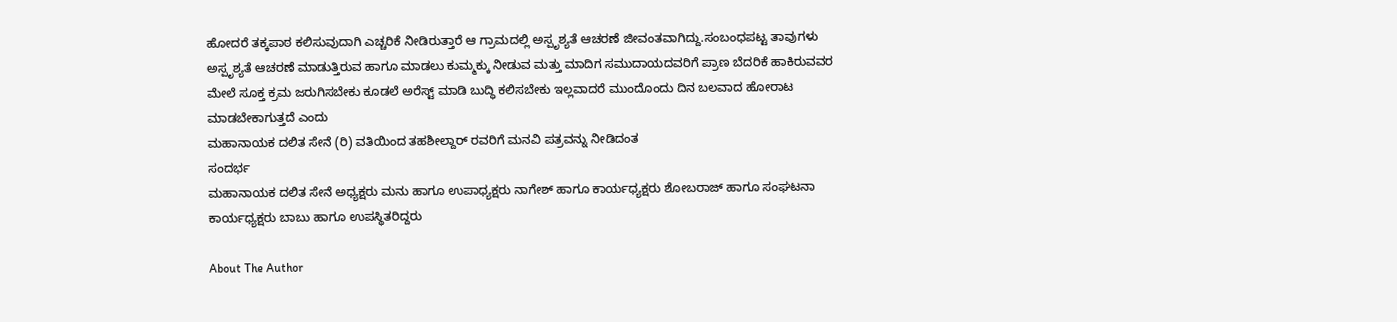ಹೋದರೆ ತಕ್ಕಪಾಠ ಕಲಿಸುವುದಾಗಿ ಎಚ್ಚರಿಕೆ ನೀಡಿರುತ್ತಾರೆ ಆ ಗ್ರಾಮದಲ್ಲಿ ಅಸ್ಪೃಶ್ಯತೆ ಆಚರಣೆ ಜೀವಂತವಾಗಿದ್ದು.ಸಂಬಂಧಪಟ್ಟ ತಾವುಗಳು ಅಸ್ಪೃಶ್ಯತೆ ಆಚರಣೆ ಮಾಡುತ್ತಿರುವ ಹಾಗೂ ಮಾಡಲು ಕುಮ್ಮಕ್ಕು ನೀಡುವ ಮತ್ತು ಮಾದಿಗ ಸಮುದಾಯದವರಿಗೆ ಪ್ರಾಣ ಬೆದರಿಕೆ ಹಾಕಿರುವವರ ಮೇಲೆ ಸೂಕ್ತ ಕ್ರಮ ಜರುಗಿಸಬೇಕು ಕೂಡಲೆ ಅರೆಸ್ಟ್ ಮಾಡಿ ಬುದ್ಧಿ ಕಲಿಸಬೇಕು ಇಲ್ಲವಾದರೆ ಮುಂದೊಂದು ದಿನ ಬಲವಾದ ಹೋರಾಟ ಮಾಡಬೇಕಾಗುತ್ತದೆ ಎಂದು
ಮಹಾನಾಯಕ ದಲಿತ ಸೇನೆ (ರಿ) ವತಿಯಿಂದ ತಹಶೀಲ್ದಾರ್ ರವರಿಗೆ ಮನವಿ ಪತ್ರವನ್ನು ನೀಡಿದಂತ
ಸಂದರ್ಭ
ಮಹಾನಾಯಕ ದಲಿತ ಸೇನೆ ಅಧ್ಯಕ್ಷರು ಮನು ಹಾಗೂ ಉಪಾಧ್ಯಕ್ಷರು ನಾಗೇಶ್ ಹಾಗೂ ಕಾರ್ಯಧ್ಯಕ್ಷರು ಶೋಬರಾಜ್ ಹಾಗೂ ಸಂಘಟನಾ ಕಾರ್ಯಧ್ಯಕ್ಷರು ಬಾಬು ಹಾಗೂ ಉಪಸ್ಥಿತರಿದ್ದರು

About The Author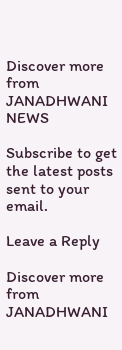Discover more from JANADHWANI NEWS

Subscribe to get the latest posts sent to your email.

Leave a Reply

Discover more from JANADHWANI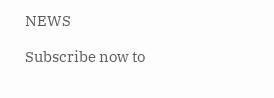NEWS

Subscribe now to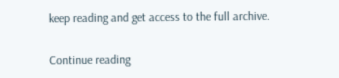keep reading and get access to the full archive.

Continue reading